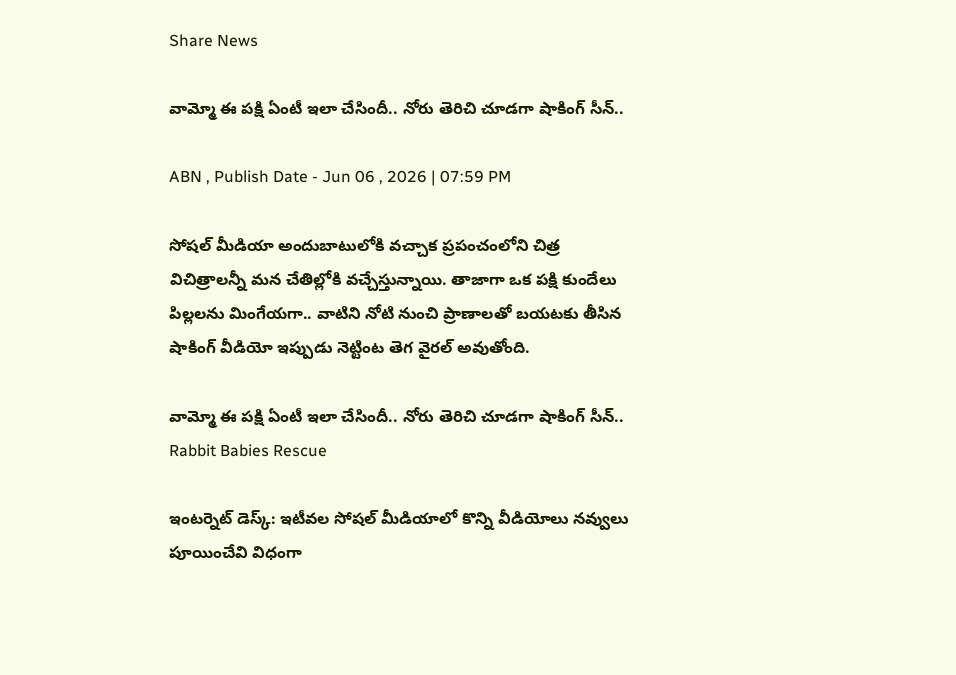Share News

వామ్మో ఈ పక్షి ఏంటీ ఇలా చేసిందీ.. నోరు తెరిచి చూడగా షాకింగ్ సీన్..

ABN , Publish Date - Jun 06 , 2026 | 07:59 PM

సోషల్ మీడియా అందుబాటులోకి వచ్చాక ప్రపంచంలోని చిత్ర విచిత్రాలన్నీ మన చేతిల్లోకి వచ్చేస్తున్నాయి. తాజాగా ఒక పక్షి కుందేలు పిల్లలను మింగేయగా.. వాటిని నోటి నుంచి ప్రాణాలతో బయటకు తీసిన షాకింగ్ వీడియో ఇప్పుడు నెట్టింట తెగ వైరల్ అవుతోంది.

వామ్మో ఈ పక్షి ఏంటీ ఇలా చేసిందీ.. నోరు తెరిచి చూడగా షాకింగ్ సీన్..
Rabbit Babies Rescue

ఇంటర్నెట్ డెస్క్: ఇటీవల సోషల్ మీడియాలో కొన్ని వీడియోలు నవ్వులు పూయించేవి విధంగా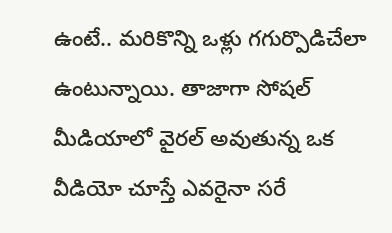ఉంటే.. మరికొన్ని ఒళ్లు గగుర్పొడిచేలా ఉంటున్నాయి. తాజాగా సోషల్ మీడియాలో వైరల్ అవుతున్న ఒక వీడియో చూస్తే ఎవరైనా సరే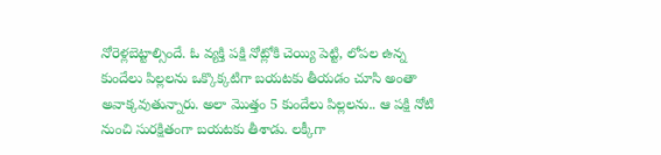నోరెళ్లబెట్టాల్సిందే. ఓ వ్యక్తి పక్షి నోట్లోకి చెయ్యి పెట్టి, లోపల ఉన్న కుందేలు పిల్లలను ఒక్కొక్కటిగా బయటకు తీయడం చూసి అంతా అవాక్కవుతున్నారు. అలా మొత్తం 5 కుందేలు పిల్లలను.. ఆ పక్షి నోటి నుంచి సురక్షితంగా బయటకు తీశాడు. లక్కీగా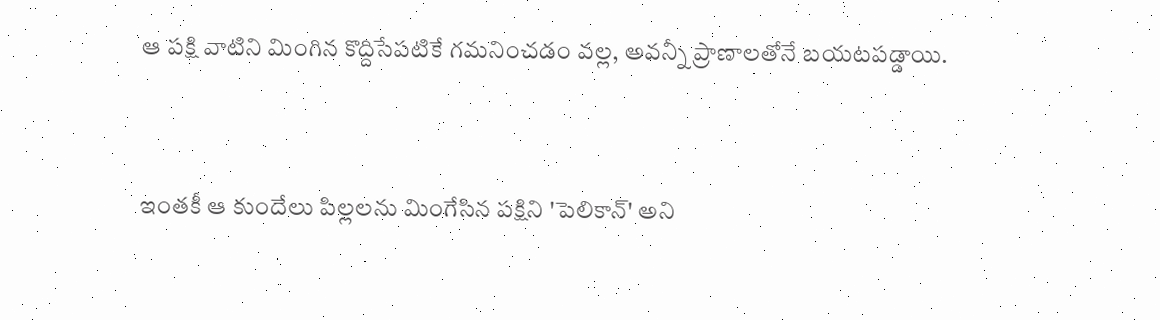ఆ పక్షి వాటిని మింగిన కొద్దిసేపటికే గమనించడం వల్ల, అవన్నీ ప్రాణాలతోనే బయటపడ్డాయి.


ఇంతకీ ఆ కుందేలు పిల్లలను మింగేసిన పక్షిని 'పెలికాన్' అని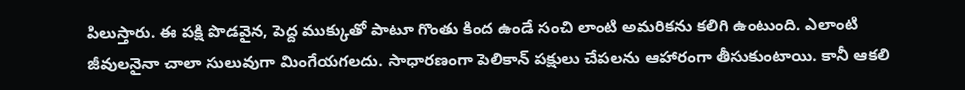పిలుస్తారు. ఈ పక్షి పొడవైన, పెద్ద ముక్కుతో పాటూ గొంతు కింద ఉండే సంచి లాంటి అమరికను కలిగి ఉంటుంది. ఎలాంటి జీవులనైనా చాలా సులువుగా మింగేయగలదు. సాధారణంగా పెలికాన్ పక్షులు చేపలను ఆహారంగా తీసుకుంటాయి. కానీ ఆకలి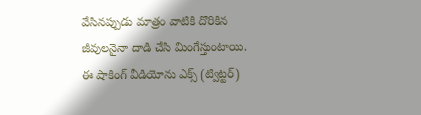వేసినప్పుడు మాత్రం వాటికి దొరికిన జీవులనైనా దాడి చేసి మింగేస్తుంటాయి. ఈ షాకింగ్ వీడియోను ఎక్స్ (ట్విట్టర్)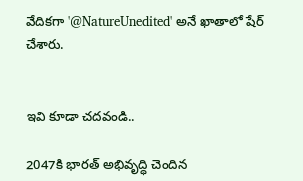వేదికగా '@NatureUnedited' అనే ఖాతాలో షేర్ చేశారు.


ఇవి కూడా చదవండి..

2047కి భారత్ అభివృద్ధి చెందిన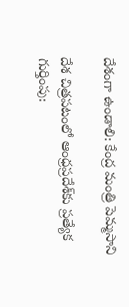దేశంగా ఉండాలి: కేంద్ర మంత్రి పెమ్మసాని

దేశ చిత్రపటంలో ఆంధ్రప్రదేశ్‌కు ప్రత్యేక గుర్తింపు: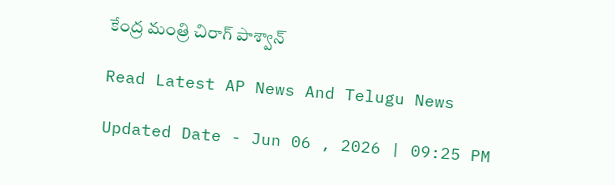కేంద్ర మంత్రి చిరాగ్ పాశ్వాన్

Read Latest AP News And Telugu News

Updated Date - Jun 06 , 2026 | 09:25 PM